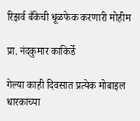रिझर्व बँकेची धूळफेक करणारी मोहीम

प्रा. नंदकुमार काकिर्डे

गेल्या काही दिवसात प्रत्येक मोबाइल धारकाच्या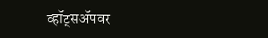व्हॉट्सॲपवर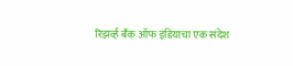रिझर्व्ह बँक ऑफ इंडियाचा एक संदेश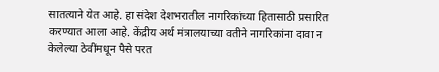सातत्याने येत आहे. हा संदेश देशभरातील नागरिकांच्या हितासाठी प्रसारित करण्यात आला आहे. केंद्रीय अर्थ मंत्रालयाच्या वतीने नागरिकांना दावा न केलेल्या ठेवींमधून पैसे परत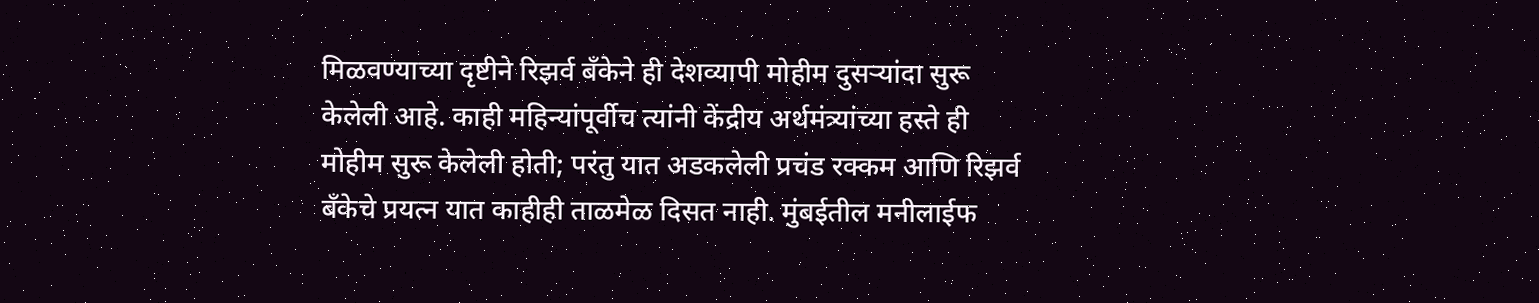मिळवण्याच्या दृष्टीने रिझर्व बँकेने ही देशव्यापी मोहीम दुसऱ्यांदा सुरू केलेली आहे. काही महिन्यांपूर्वीच त्यांनी केंद्रीय अर्थमंत्र्यांच्या हस्ते ही मोहीम सुरू केलेली होती; परंतु यात अडकलेली प्रचंड रक्कम आणि रिझर्व बँकेचे प्रयत्न यात काहीही ताळमेळ दिसत नाही. मुंबईतील मनीलाईफ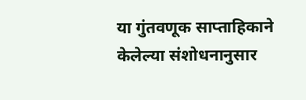या गुंतवणूक साप्ताहिकाने केलेल्या संशोधनानुसार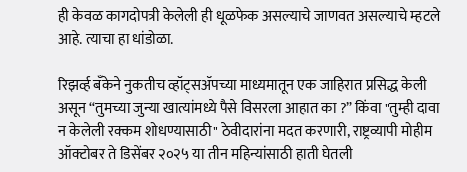ही केवळ कागदोपत्री केलेली ही धूळफेक असल्याचे जाणवत असल्याचे म्हटले आहे. त्याचा हा धांडोळा.

रिझर्व्ह बँकेने नुकतीच व्हॉट्सॲपच्या माध्यमातून एक जाहिरात प्रसिद्ध केली असून “तुमच्या जुन्या खात्यांमध्ये पैसे विसरला आहात का ?” किंवा "तुम्ही दावा न केलेली रक्कम शोधण्यासाठी" ठेवीदारांना मदत करणारी, राष्ट्रव्यापी मोहीम ऑक्टोबर ते डिसेंबर २०२५ या तीन महिन्यांसाठी हाती घेतली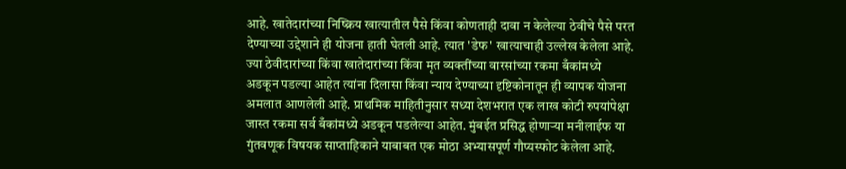आहे. खातेदारांच्या निष्क्रिय खात्यातील पैसे किंवा कोणताही दावा न केलेल्या ठेवीचे पैसे परत देण्याच्या उद्देशाने ही योजना हाती घेतली आहे. त्यात 'डेफ' खात्याचाही उल्लेख केलेला आहे. ज्या ठेवीदारांच्या किंवा खातेदारांच्या किंवा मृत व्यक्तींच्या वारसांच्या रकमा बँकांमध्ये अडकून पडल्या आहेत त्यांना दिलासा किंवा न्याय देण्याच्या दृष्टिकोनातून ही व्यापक योजना अमलात आणलेली आहे. प्राथमिक माहितीनुसार सध्या देशभरात एक लाख कोटी रुपयांपेक्षा जास्त रकमा सर्व बँकांमध्ये अडकून पडलेल्या आहेत. मुंबईत प्रसिद्ध होणाऱ्या मनीलाईफ या गुंतवणूक विषयक साप्ताहिकाने याबाबत एक मोठा अभ्यासपूर्ण गौप्यस्फोट केलेला आहे.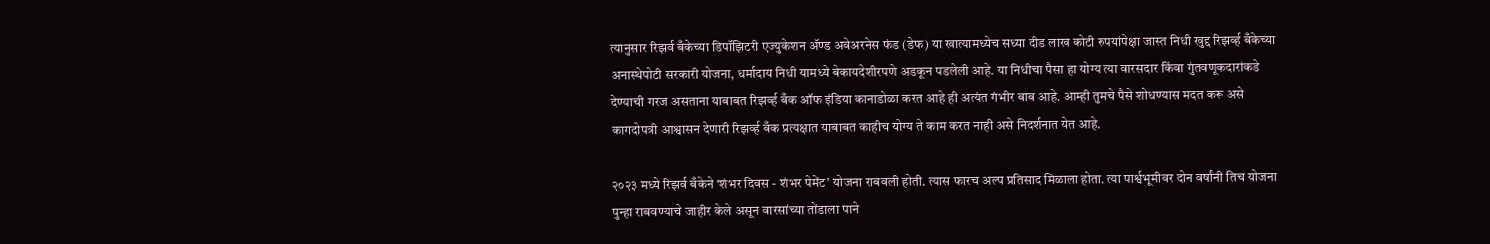त्यानुसार रिझर्व बँकेच्या डिपॉझिटरी एज्युकेशन ॲण्ड अवेअरनेस फंड (डेफ) या खात्यामध्येच सध्या दीड लाख कोटी रुपयांपेक्षा जास्त निधी खुद्द रिझर्व्ह बँकेच्या अनास्थेपोटी सरकारी योजना, धर्मादाय निधी यामध्ये बेकायदेशीरपणे अडकून पडलेली आहे. या निधीचा पैसा हा योग्य त्या वारसदार किंवा गुंतवणूकदारांकडे देण्याची गरज असताना याबाबत रिझर्व्ह बँक ऑफ इंडिया कानाडोळा करत आहे ही अत्यंत गंभीर बाब आहे. आम्ही तुमचे पैसे शोधण्यास मदत करू असे कागदोपत्री आश्वासन देणारी रिझर्व्ह बँक प्रत्यक्षात याबाबत काहीच योग्य ते काम करत नाही असे निदर्शनात येत आहे.

२०२३ मध्ये रिझर्व बँकेने ‘शंभर दिवस - शंभर पेमेंट’ योजना राबवली होती. त्यास फारच अल्प प्रतिसाद मिळाला होता. त्या पार्श्वभूमीवर दोन वर्षांनी तिच योजना पुन्हा राबवण्याचे जाहीर केले असून वारसांच्या तोंडाला पाने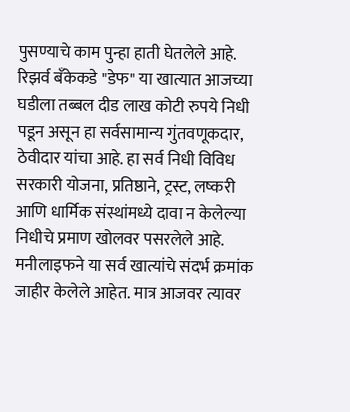पुसण्याचे काम पुन्हा हाती घेतलेले आहे. रिझर्व बँकेकडे "डेफ" या खात्यात आजच्या घडीला तब्बल दीड लाख कोटी रुपये निधी पडून असून हा सर्वसामान्य गुंतवणूकदार, ठेवीदार यांचा आहे. हा सर्व निधी विविध सरकारी योजना, प्रतिष्ठाने, ट्रस्ट, लष्करी आणि धार्मिक संस्थांमध्ये दावा न केलेल्या निधीचे प्रमाण खोलवर पसरलेले आहे. मनीलाइफने या सर्व खात्यांचे संदर्भ क्रमांक जाहीर केलेले आहेत. मात्र आजवर त्यावर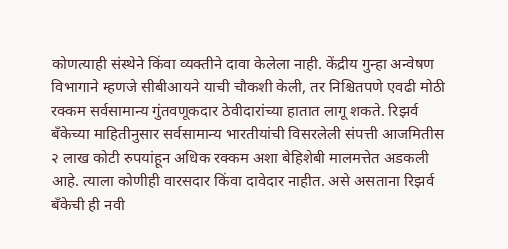कोणत्याही संस्थेने किंवा व्यक्तीने दावा केलेला नाही. केंद्रीय गुन्हा अन्वेषण विभागाने म्हणजे सीबीआयने याची चौकशी केली, तर निश्चितपणे एवढी मोठी रक्कम सर्वसामान्य गुंतवणूकदार ठेवीदारांच्या हातात लागू शकते. रिझर्व बँकेच्या माहितीनुसार सर्वसामान्य भारतीयांची विसरलेली संपत्ती आजमितीस २ लाख कोटी रुपयांहून अधिक रक्कम अशा बेहिशेबी मालमत्तेत अडकली आहे. त्याला कोणीही वारसदार किंवा दावेदार नाहीत. असे असताना रिझर्व बँकेची ही नवी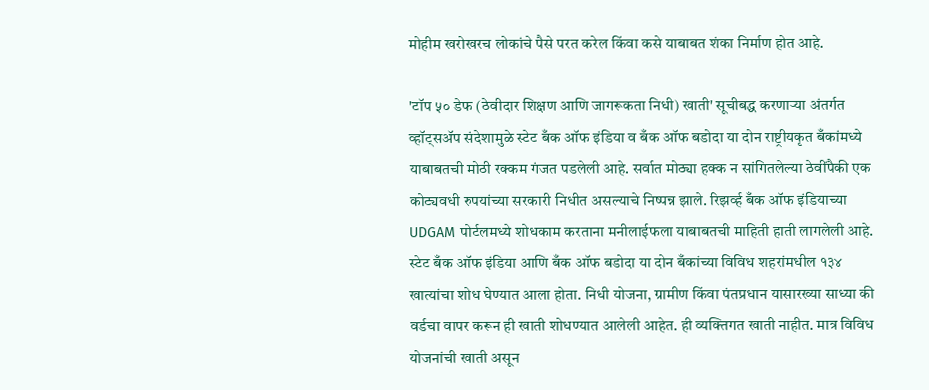मोहीम खरोखरच लोकांचे पैसे परत करेल किंवा कसे याबाबत शंका निर्माण होत आहे.

'टॉप ५० डेफ (ठेवीदार शिक्षण आणि जागरूकता निधी) खाती' सूचीबद्ध करणाऱ्या अंतर्गत व्हॉट्सॲप संदेशामुळे स्टेट बँक ऑफ इंडिया व बँक ऑफ बडोदा या दोन राष्ट्रीयकृत बँकांमध्ये याबाबतची मोठी रक्कम गंजत पडलेली आहे. सर्वात मोठ्या हक्क न सांगितलेल्या ठेवींपैकी एक कोट्यवधी रुपयांच्या सरकारी निधीत असल्याचे निष्पन्न झाले. रिझर्व्ह बँक ऑफ इंडियाच्या UDGAM पोर्टलमध्ये शोधकाम करताना मनीलाईफला याबाबतची माहिती हाती लागलेली आहे. स्टेट बँक ऑफ इंडिया आणि बँक ऑफ बडोदा या दोन बँकांच्या विविध शहरांमधील १३४ खात्यांचा शोध घेण्यात आला होता. निधी योजना, ग्रामीण किंवा पंतप्रधान यासारख्या साध्या की वर्डचा वापर करून ही खाती शोधण्यात आलेली आहेत. ही व्यक्तिगत खाती नाहीत. मात्र विविध योजनांची खाती असून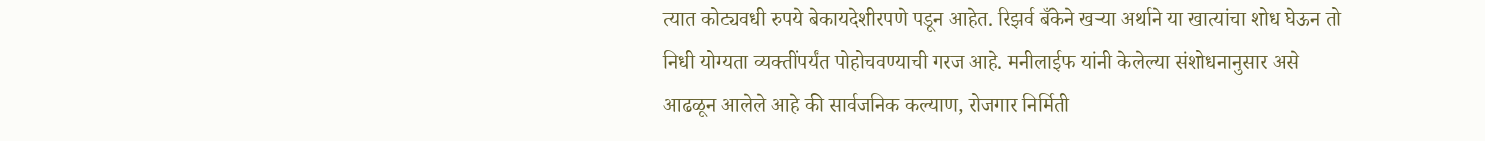त्यात कोट्यवधी रुपये बेकायदेशीरपणे पडून आहेत. रिझर्व बँकेने खऱ्या अर्थाने या खात्यांचा शोध घेऊन तो निधी योग्यता व्यक्तींपर्यंत पोहोचवण्याची गरज आहे. मनीलाईफ यांनी केलेल्या संशोधनानुसार असे आढळून आलेले आहे की सार्वजनिक कल्याण, रोजगार निर्मिती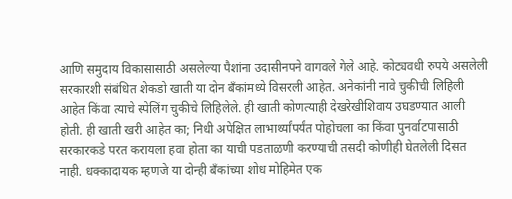आणि समुदाय विकासासाठी असलेल्या पैशांना उदासीनपने वागवले गेले आहे. कोट्यवधी रुपये असलेली सरकारशी संबंधित शेकडो खाती या दोन बँकांमध्ये विसरली आहेत. अनेकांनी नावे चुकीची लिहिली आहेत किंवा त्याचे स्पेलिंग चुकीचे लिहिलेले. ही खाती कोणत्याही देखरेखीशिवाय उघडण्यात आली होती. ही खाती खरी आहेत का; निधी अपेक्षित लाभार्थ्यांपर्यंत पोहोचला का किंवा पुनर्वाटपासाठी सरकारकडे परत करायला हवा होता का याची पडताळणी करण्याची तसदी कोणीही घेतलेली दिसत नाही. धक्कादायक म्हणजे या दोन्ही बँकांच्या शोध मोहिमेत एक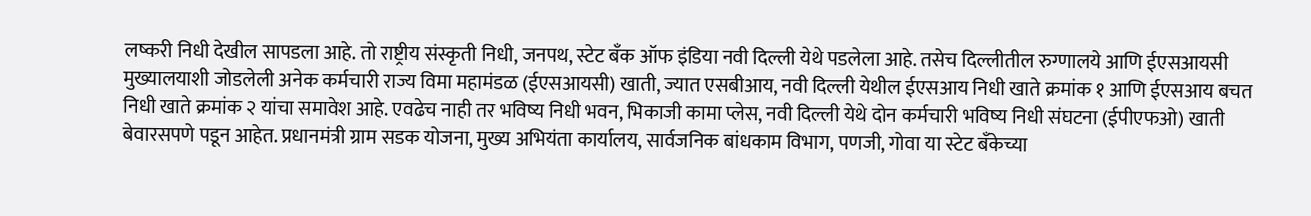लष्करी निधी देखील सापडला आहे. तो राष्ट्रीय संस्कृती निधी, जनपथ, स्टेट बँक ऑफ इंडिया नवी दिल्ली येथे पडलेला आहे. तसेच दिल्लीतील रुग्णालये आणि ईएसआयसी मुख्यालयाशी जोडलेली अनेक कर्मचारी राज्य विमा महामंडळ (ईएसआयसी) खाती, ज्यात एसबीआय, नवी दिल्ली येथील ईएसआय निधी खाते क्रमांक १ आणि ईएसआय बचत निधी खाते क्रमांक २ यांचा समावेश आहे. एवढेच नाही तर भविष्य निधी भवन, भिकाजी कामा प्लेस, नवी दिल्ली येथे दोन कर्मचारी भविष्य निधी संघटना (ईपीएफओ) खाती बेवारसपणे पडून आहेत. प्रधानमंत्री ग्राम सडक योजना, मुख्य अभियंता कार्यालय, सार्वजनिक बांधकाम विभाग, पणजी, गोवा या स्टेट बँकेच्या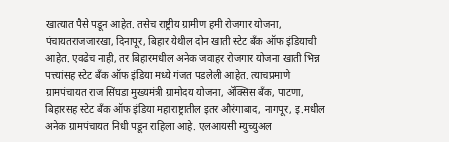खात्यात पैसे पडून आहेत. तसेच राष्ट्रीय ग्रामीण हमी रोजगार योजना, पंचायतराजजारखा, दिनापूर, बिहार येथील दोन खाती स्टेट बँक ऑफ इंडियाची आहेत. एवढेच नाही, तर बिहारमधील अनेक जवाहर रोजगार योजना खाती भिन्न पत्त्यांसह स्टेट बँक ऑफ इंडिया मध्ये गंजत पडलेली आहेत. त्याचप्रमाणे ग्रामपंचायत राज सिंघडा मुख्यमंत्री ग्रामोदय योजना, ॲक्सिस बँक, पाटणा, बिहारसह स्टेट बँक ऑफ इंडिया महाराष्ट्रातील इतर औरंगाबाद, नागपूर, इ.मधील अनेक ग्रामपंचायत निधी पडून राहिला आहे. एलआयसी म्युच्युअल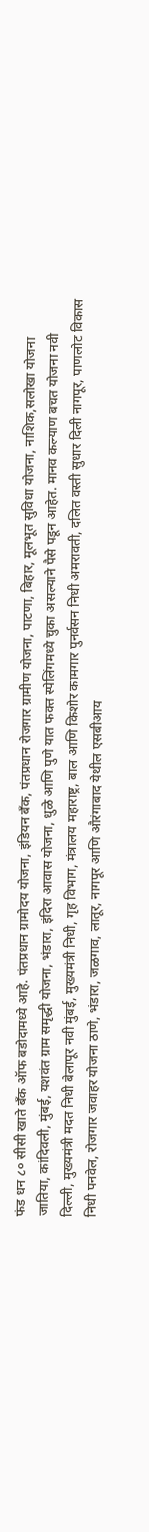फंड धन ८० सीसी खाते बँक ऑफ बडोदामध्ये आहे. पंतप्रधान ग्रामोदय योजना, इंडियन बँक, पंतप्रधान रोजगार ग्रामीण योजना, पाटणा, बिहार, मूलभूत सुविधा योजना, नाशिक,सलोखा योजना जातिया, कांदिवली, मुंबई, यशवंत ग्राम समृद्धी योजना, भंडारा, इंदिरा आवास योजना, धुळे आणि पुणे यात फक्त स्पेलिंगमध्ये चुका असल्याने पैसे पडून आहेत. मानव कल्याण बचत योजना नवी दिल्ली, मुख्यमंत्री मदत निधी बेलापूर नवी मुंबई, मुख्यमंत्री निधी, गृह विभाग, मंत्रालय महाराष्ट्र, बाल आणि किशोर कामगार पुनर्वसन निधी अमरावती, दलित वस्ती सुधार दिली नागपूर, पाणलोट विकास निधी पनवेल, रोजगार जवाहर योजना ठाणे, भंडारा, जळगाव, लातूर, नागपूर आणि औरंगाबाद येथील एसबीआय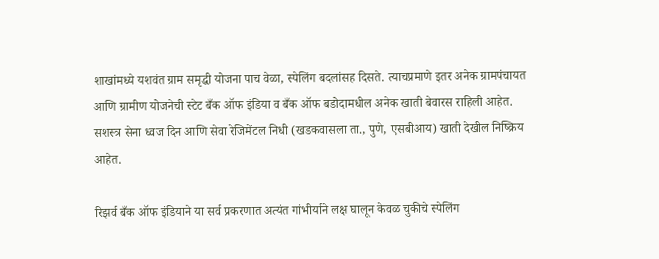शाखांमध्ये यशवंत ग्राम समृद्धी योजना पाच वेळा, स्पेलिंग बदलांसह दिसते. त्याचप्रमाणे इतर अनेक ग्रामपंचायत आणि ग्रामीण योजनेची स्टेट बँक ऑफ इंडिया व बँक ऑफ बडोदामधील अनेक खाती बेवारस राहिली आहेत. सशस्त्र सेना ध्वज दिन आणि सेवा रेजिमेंटल निधी (खडकवासला ता., पुणे, एसबीआय) खाती देखील निष्क्रिय आहेत.

रिझर्व बँक ऑफ इंडियाने या सर्व प्रकरणात अत्यंत गांभीर्याने लक्ष घालून केवळ चुकीचे स्पेलिंग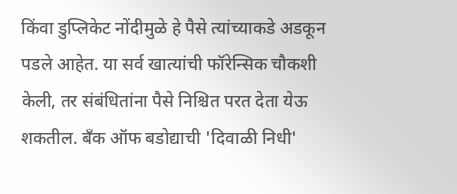किंवा डुप्लिकेट नोंदीमुळे हे पैसे त्यांच्याकडे अडकून पडले आहेत. या सर्व खात्यांची फॉरेन्सिक चौकशी केली, तर संबंधितांना पैसे निश्चित परत देता येऊ शकतील. बँक ऑफ बडोद्याची 'दिवाळी निधी'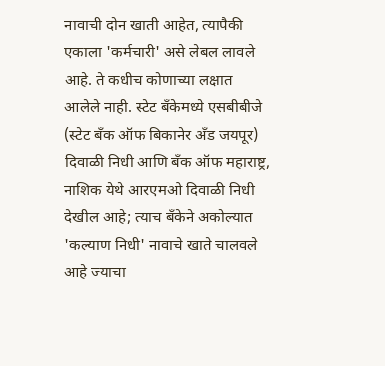नावाची दोन खाती आहेत, त्यापैकी एकाला 'कर्मचारी' असे लेबल लावले आहे. ते कधीच कोणाच्या लक्षात आलेले नाही. स्टेट बँकेमध्ये एसबीबीजे (स्टेट बँक ऑफ बिकानेर अँड जयपूर) दिवाळी निधी आणि बँक ऑफ महाराष्ट्र, नाशिक येथे आरएमओ दिवाळी निधी देखील आहे; त्याच बँकेने अकोल्यात 'कल्याण निधी' नावाचे खाते चालवले आहे ज्याचा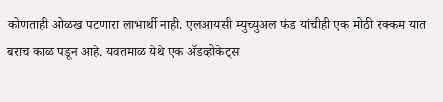कोणताही ओळख पटणारा लाभार्थी नाही. एलआयसी म्युच्युअल फंड यांचीही एक मोठी रक्कम यात बराच काळ पडून आहे. यवतमाळ येथे एक ॲडव्होकेट्स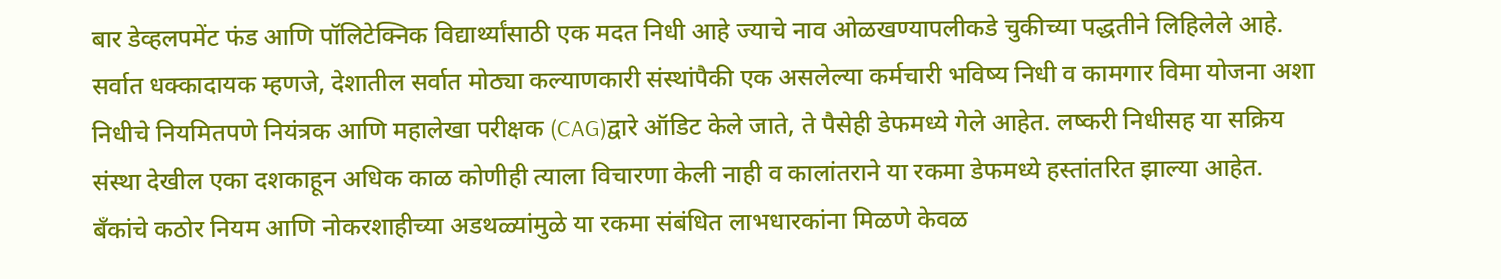बार डेव्हलपमेंट फंड आणि पॉलिटेक्निक विद्यार्थ्यांसाठी एक मदत निधी आहे ज्याचे नाव ओळखण्यापलीकडे चुकीच्या पद्धतीने लिहिलेले आहे. सर्वात धक्कादायक म्हणजे, देशातील सर्वात मोठ्या कल्याणकारी संस्थांपैकी एक असलेल्या कर्मचारी भविष्य निधी व कामगार विमा योजना अशा निधीचे नियमितपणे नियंत्रक आणि महालेखा परीक्षक (CAG)द्वारे ऑडिट केले जाते, ते पैसेही डेफमध्ये गेले आहेत. लष्करी निधीसह या सक्रिय संस्था देखील एका दशकाहून अधिक काळ कोणीही त्याला विचारणा केली नाही व कालांतराने या रकमा डेफमध्ये हस्तांतरित झाल्या आहेत. बँकांचे कठोर नियम आणि नोकरशाहीच्या अडथळ्यांमुळे या रकमा संबंधित लाभधारकांना मिळणे केवळ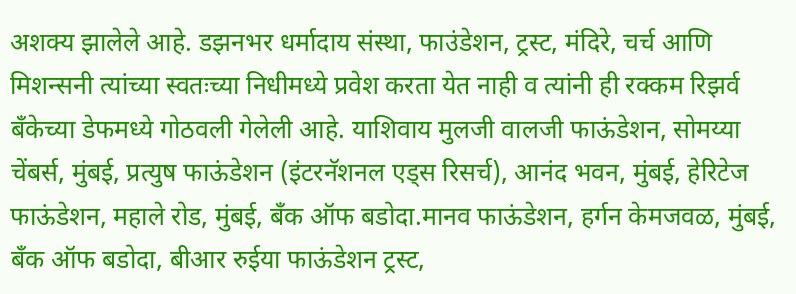अशक्य झालेले आहे. डझनभर धर्मादाय संस्था, फाउंडेशन, ट्रस्ट, मंदिरे, चर्च आणि मिशन्सनी त्यांच्या स्वतःच्या निधीमध्ये प्रवेश करता येत नाही व त्यांनी ही रक्कम रिझर्व बँकेच्या डेफमध्ये गोठवली गेलेली आहे. याशिवाय मुलजी वालजी फाऊंडेशन, सोमय्या चेंबर्स, मुंबई, प्रत्युष फाऊंडेशन (इंटरनॅशनल एड्स रिसर्च), आनंद भवन, मुंबई, हेरिटेज फाऊंडेशन, महाले रोड, मुंबई, बँक ऑफ बडोदा.मानव फाऊंडेशन, हर्गन केमजवळ, मुंबई, बँक ऑफ बडोदा, बीआर रुईया फाऊंडेशन ट्रस्ट,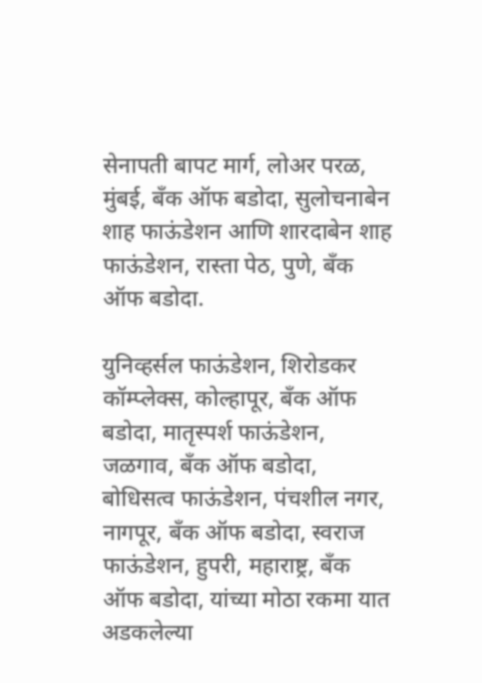सेनापती बापट मार्ग, लोअर परळ, मुंबई, बँक ऑफ बडोदा, सुलोचनाबेन शाह फाऊंडेशन आणि शारदाबेन शाह फाऊंडेशन, रास्ता पेठ, पुणे, बँक ऑफ बडोदा.

युनिव्हर्सल फाऊंडेशन, शिरोडकर कॉम्प्लेक्स, कोल्हापूर, बँक ऑफ बडोदा, मातृस्पर्श फाऊंडेशन, जळगाव, बँक ऑफ बडोदा, बोधिसत्व फाऊंडेशन, पंचशील नगर, नागपूर, बँक ऑफ बडोदा, स्वराज फाऊंडेशन, हुपरी, महाराष्ट्र, बँक ऑफ बडोदा, यांच्या मोठा रकमा यात अडकलेल्या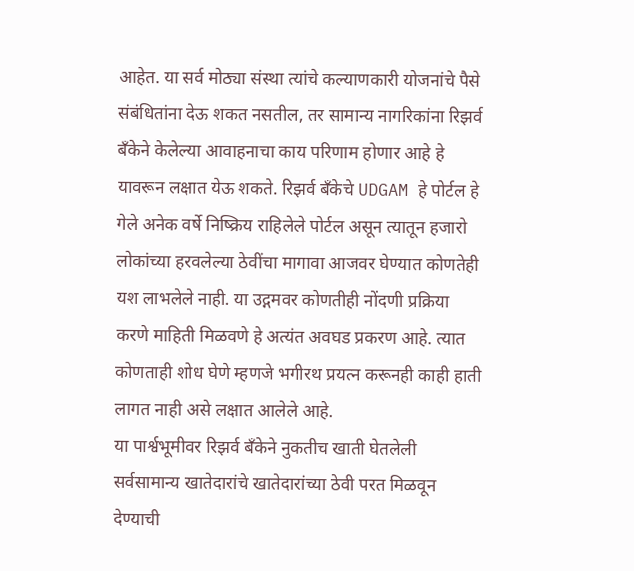आहेत. या सर्व मोठ्या संस्था त्यांचे कल्याणकारी योजनांचे पैसे संबंधितांना देऊ शकत नसतील, तर सामान्य नागरिकांना रिझर्व बँकेने केलेल्या आवाहनाचा काय परिणाम होणार आहे हे यावरून लक्षात येऊ शकते. रिझर्व बँकेचे UDGAM हे पोर्टल हे गेले अनेक वर्षे निष्क्रिय राहिलेले पोर्टल असून त्यातून हजारो लोकांच्या हरवलेल्या ठेवींचा मागावा आजवर घेण्यात कोणतेही यश लाभलेले नाही. या उद्गमवर कोणतीही नोंदणी प्रक्रिया करणे माहिती मिळवणे हे अत्यंत अवघड प्रकरण आहे. त्यात कोणताही शोध घेणे म्हणजे भगीरथ प्रयत्न करूनही काही हाती लागत नाही असे लक्षात आलेले आहे.
या पार्श्वभूमीवर रिझर्व बँकेने नुकतीच खाती घेतलेली सर्वसामान्य खातेदारांचे खातेदारांच्या ठेवी परत मिळवून देण्याची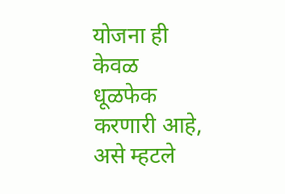योजना ही केवळ धूळफेक करणारी आहे, असे म्हटले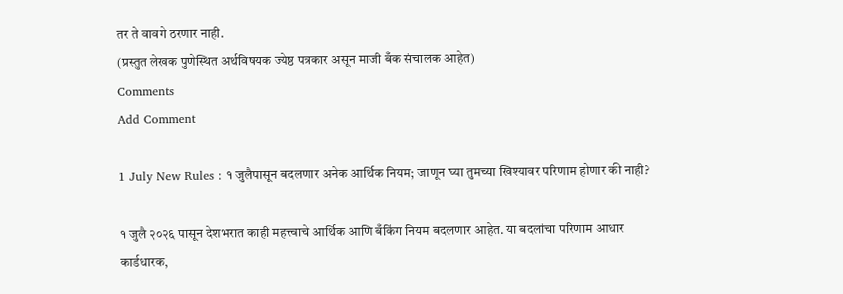तर ते वावगे ठरणार नाही.
(प्रस्तुत लेखक पुणेस्थित अर्थविषयक ज्येष्ठ पत्रकार असून माजी बँक संचालक आहेत)
Comments
Add Comment

1 July New Rules : १ जुलैपासून बदलणार अनेक आर्थिक नियम; जाणून घ्या तुमच्या खिश्यावर परिणाम होणार की नाही?

१ जुलै २०२६ पासून देशभरात काही महत्त्वाचे आर्थिक आणि बँकिंग नियम बदलणार आहेत. या बदलांचा परिणाम आधार कार्डधारक,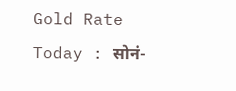Gold Rate Today : सोनं-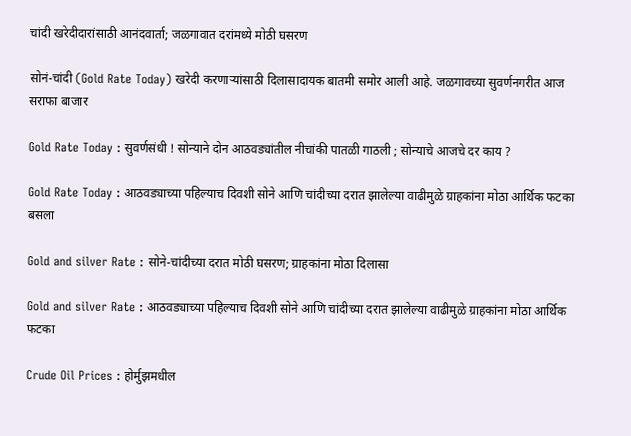चांदी खरेदीदारांसाठी आनंदवार्ता; जळगावात दरांमध्ये मोठी घसरण

सोनं-चांदी (Gold Rate Today) खरेदी करणाऱ्यांसाठी दिलासादायक बातमी समोर आली आहे. जळगावच्या सुवर्णनगरीत आज सराफा बाजार

Gold Rate Today : सुवर्णसंधी ! सोन्याने दोन आठवड्यांतील नीचांकी पातळी गाठली ; सोन्याचे आजचे दर काय ?

Gold Rate Today : आठवड्याच्या पहिल्याच दिवशी सोने आणि चांदीच्या दरात झालेल्या वाढीमुळे ग्राहकांना मोठा आर्थिक फटका बसला

Gold and silver Rate : सोने-चांदीच्या दरात मोठी घसरण; ग्राहकांना मोठा दिलासा

Gold and silver Rate : आठवड्याच्या पहिल्याच दिवशी सोने आणि चांदीच्या दरात झालेल्या वाढीमुळे ग्राहकांना मोठा आर्थिक फटका

Crude Oil Prices : होर्मुझमधील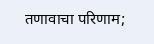तणावाचा परिणाम;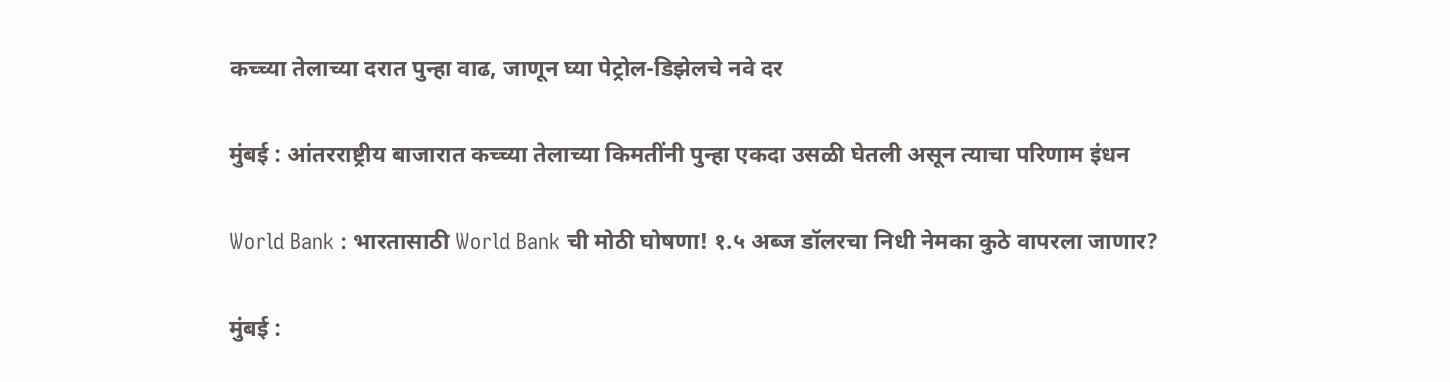कच्च्या तेलाच्या दरात पुन्हा वाढ, जाणून घ्या पेट्रोल-डिझेलचे नवे दर

मुंबई : आंतरराष्ट्रीय बाजारात कच्च्या तेलाच्या किमतींनी पुन्हा एकदा उसळी घेतली असून त्याचा परिणाम इंधन

World Bank : भारतासाठी World Bank ची मोठी घोषणा! १.५ अब्ज डॉलरचा निधी नेमका कुठे वापरला जाणार?

मुंबई :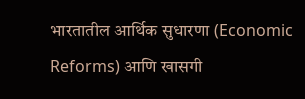भारतातील आर्थिक सुधारणा (Economic Reforms) आणि खासगी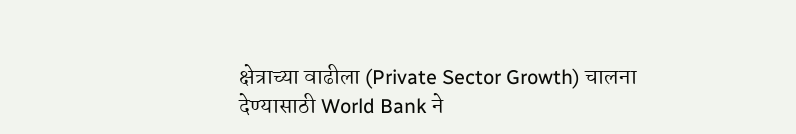क्षेत्राच्या वाढीला (Private Sector Growth) चालना देण्यासाठी World Bank ने